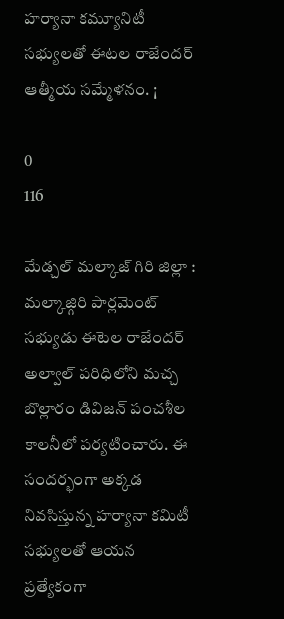హర్యానా కమ్యూనిటీ సభ్యులతో ఈటల రాజేందర్ ఆత్మీయ సమ్మేళనం. ¡

0
116

మేడ్చల్ మల్కాజ్ గిరి జిల్లా : మల్కాజ్గిరి పార్లమెంట్ సభ్యుడు ఈటెల రాజేందర్ అల్వాల్ పరిధిలోని మచ్చ బొల్లారం డివిజన్ పంచశీల కాలనీలో పర్యటించారు. ఈ సందర్భంగా అక్కడ నివసిస్తున్న హర్యానా కమిటీ సభ్యులతో ఆయన ప్రత్యేకంగా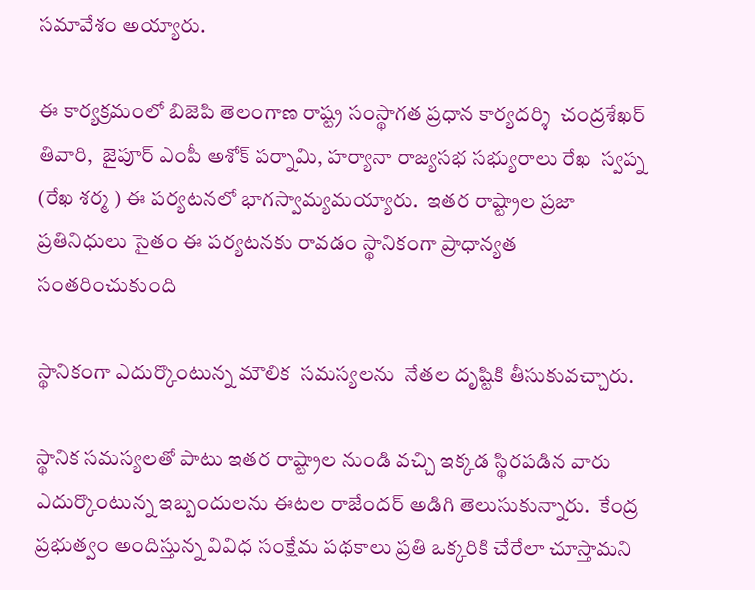సమావేశం అయ్యారు.

ఈ కార్యక్రమంలో బిజెపి తెలంగాణ రాష్ట్ర సంస్థాగత ప్రధాన కార్యదర్శి  చంద్రశేఖర్ తివారి,  జైపూర్ ఎంపీ అశోక్ పర్నామి, హర్యానా రాజ్యసభ సభ్యురాలు రేఖ  స్వప్న (రేఖ శర్మ ) ఈ పర్యటనలో భాగస్వామ్యమయ్యారు.  ఇతర రాష్ట్రాల ప్రజా ప్రతినిధులు సైతం ఈ పర్యటనకు రావడం స్థానికంగా ప్రాధాన్యత సంతరించుకుంది

స్థానికంగా ఎదుర్కొంటున్న మౌలిక  సమస్యలను  నేతల దృష్టికి తీసుకువచ్చారు.

స్థానిక సమస్యలతో పాటు ఇతర రాష్ట్రాల నుండి వచ్చి ఇక్కడ స్థిరపడిన వారు ఎదుర్కొంటున్న ఇబ్బందులను ఈటల రాజేందర్ అడిగి తెలుసుకున్నారు.  కేంద్ర ప్రభుత్వం అందిస్తున్న వివిధ సంక్షేమ పథకాలు ప్రతి ఒక్కరికి చేరేలా చూస్తామని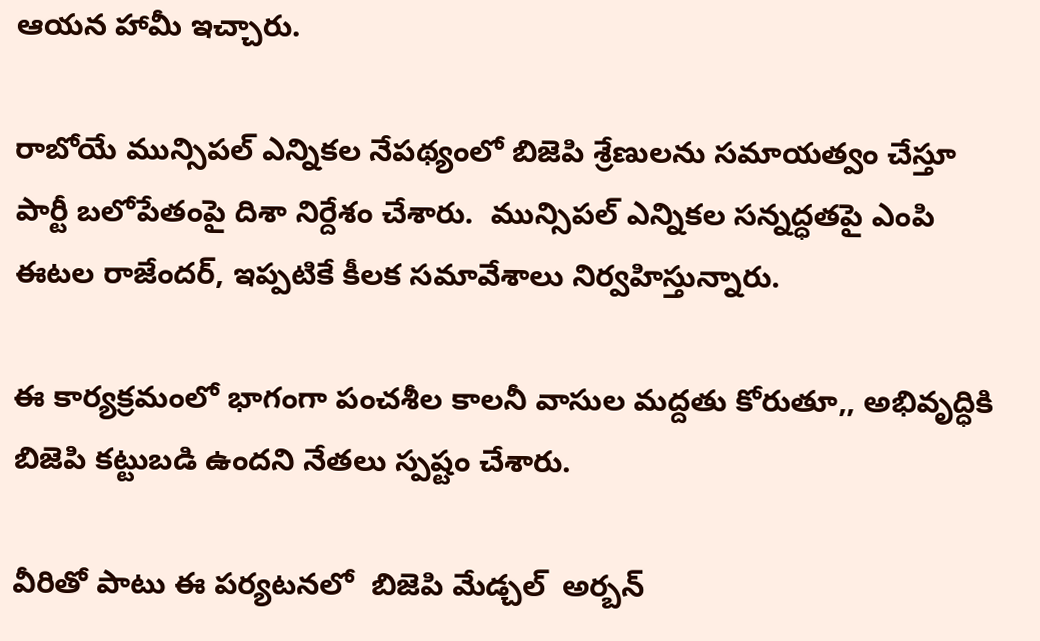ఆయన హామీ ఇచ్చారు.

రాబోయే మున్సిపల్ ఎన్నికల నేపథ్యంలో బిజెపి శ్రేణులను సమాయత్వం చేస్తూ పార్టీ బలోపేతంపై దిశా నిర్దేశం చేశారు.  మున్సిపల్ ఎన్నికల సన్నద్ధతపై ఎంపి ఈటల రాజేందర్, ఇప్పటికే కీలక సమావేశాలు నిర్వహిస్తున్నారు.

ఈ కార్యక్రమంలో భాగంగా పంచశీల కాలనీ వాసుల మద్దతు కోరుతూ,, అభివృద్ధికి బిజెపి కట్టుబడి ఉందని నేతలు స్పష్టం చేశారు.

వీరితో పాటు ఈ పర్యటనలో  బిజెపి మేడ్చల్  అర్బన్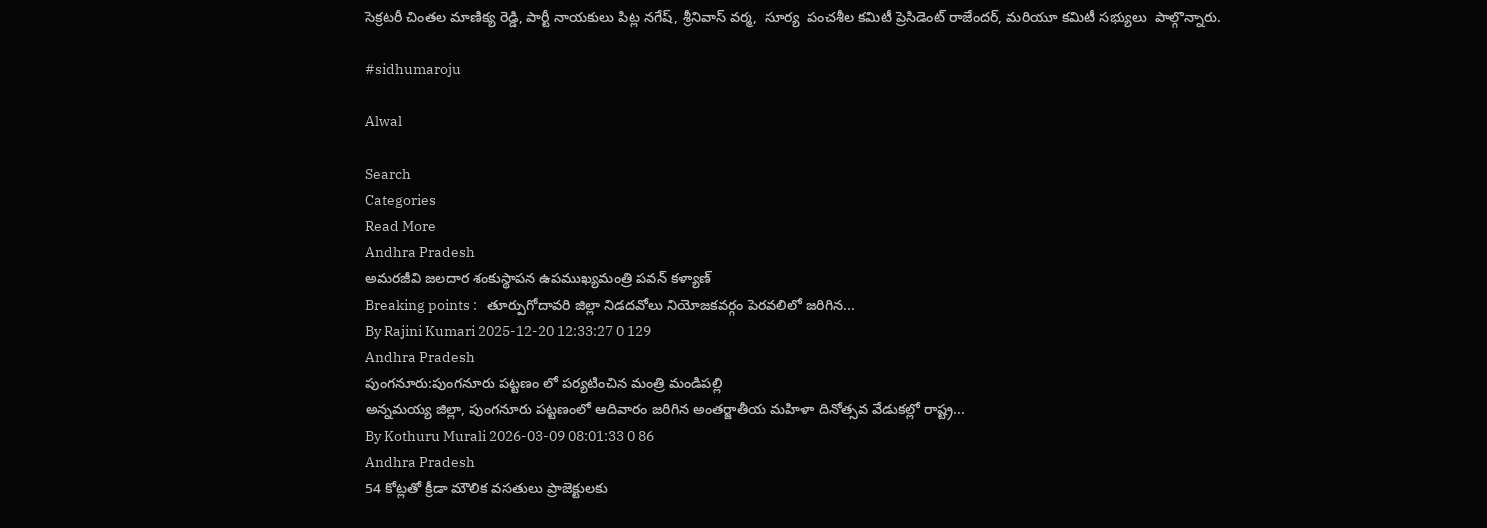సెక్రటరీ చింతల మాణిక్య రెడ్డి, పార్టీ నాయకులు పిట్ల నగేష్, శ్రీనివాస్ వర్మ,  సూర్య  పంచశీల కమిటీ ప్రెసిడెంట్ రాజేందర్, మరియూ కమిటీ సభ్యులు  పాల్గొన్నారు.

#sidhumaroju

Alwal

Search
Categories
Read More
Andhra Pradesh
అమరజీవి జలదార శంకుస్థాపన ఉపముఖ్యమంత్రి పవన్ కళ్యాణ్
Breaking points :   తూర్పుగోదావరి జిల్లా నిడదవోలు నియోజకవర్గం పెరవలిలో జరిగిన...
By Rajini Kumari 2025-12-20 12:33:27 0 129
Andhra Pradesh
పుంగనూరు:పుంగనూరు పట్టణం లో పర్యటించిన మంత్రి మండిపల్లి
అన్నమయ్య జిల్లా, పుంగనూరు పట్టణంలో ఆదివారం జరిగిన అంతర్జాతీయ మహిళా దినోత్సవ వేడుకల్లో రాష్ట్ర...
By Kothuru Murali 2026-03-09 08:01:33 0 86
Andhra Pradesh
54 కోట్లతో క్రీడా మౌలిక వసతులు ప్రాజెక్టులకు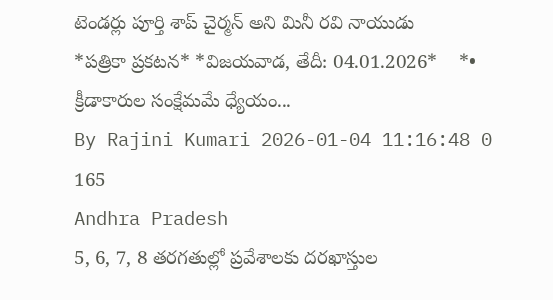టెండర్లు పూర్తి శాప్ చైర్మన్ అని మినీ రవి నాయుడు
*పత్రికా ప్రకటన* *విజయవాడ, తేదీ: 04.01.2026*    *• క్రీడాకారుల సంక్షేమమే ధ్యేయం...
By Rajini Kumari 2026-01-04 11:16:48 0 165
Andhra Pradesh
5, 6, 7, 8 తరగతుల్లో ప్రవేశాలకు దరఖాస్తుల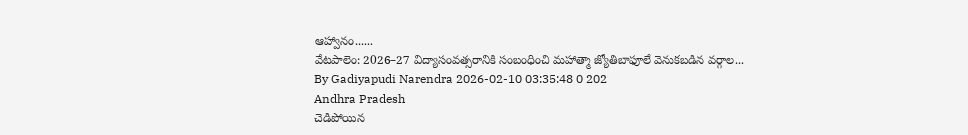ఆహ్వానం......
వేటపాలెం: 2026–27 విద్యాసంవత్సరానికి సంబంధించి మహాత్మా జ్యోతిబాఫూలే వెనుకబడిన వర్గాల...
By Gadiyapudi Narendra 2026-02-10 03:35:48 0 202
Andhra Pradesh
చెడిపోయిన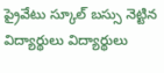ప్రైవేటు స్కూల్ బస్సు నెట్టిన విద్యార్థులు విద్యార్థులు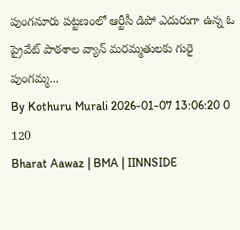పుంగనూరు పట్టణంలో ఆర్టీసీ డిపో ఎదురుగా ఉన్న ఓ ప్రైవేట్ పాఠశాల వ్యాన్ మరమ్మతులకు గురై పుంగమ్మ...
By Kothuru Murali 2026-01-07 13:06:20 0 120
Bharat Aawaz | BMA | IINNSIDE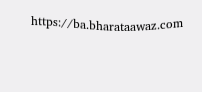https://ba.bharataawaz.com